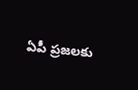ఏపీ ప్రజలకు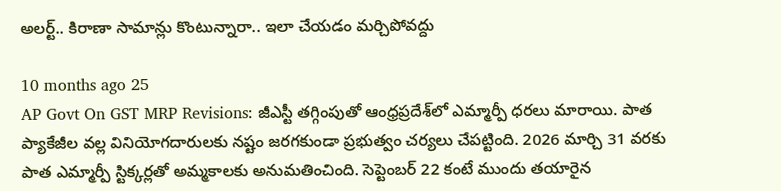అలర్ట్.. కిరాణా సామాన్లు కొంటున్నారా.. ఇలా చేయడం మర్చిపోవద్దు

10 months ago 25
AP Govt On GST MRP Revisions: జీఎస్టీ తగ్గింపుతో ఆంధ్రప్రదేశ్‌లో ఎమ్మార్పీ ధరలు మారాయి. పాత ప్యాకేజీల వల్ల వినియోగదారులకు నష్టం జరగకుండా ప్రభుత్వం చర్యలు చేపట్టింది. 2026 మార్చి 31 వరకు పాత ఎమ్మార్పీ స్టిక్కర్లతో అమ్మకాలకు అనుమతించింది. సెప్టెంబర్ 22 కంటే ముందు తయారైన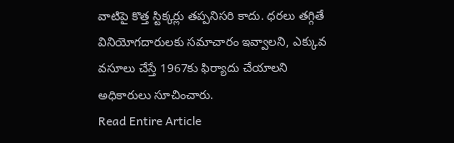వాటిపై కొత్త స్టిక్కర్లు తప్పనిసరి కాదు. ధరలు తగ్గితే వినియోగదారులకు సమాచారం ఇవ్వాలని, ఎక్కువ వసూలు చేస్తే 1967కు ఫిర్యాదు చేయాలని అధికారులు సూచించారు.
Read Entire Article